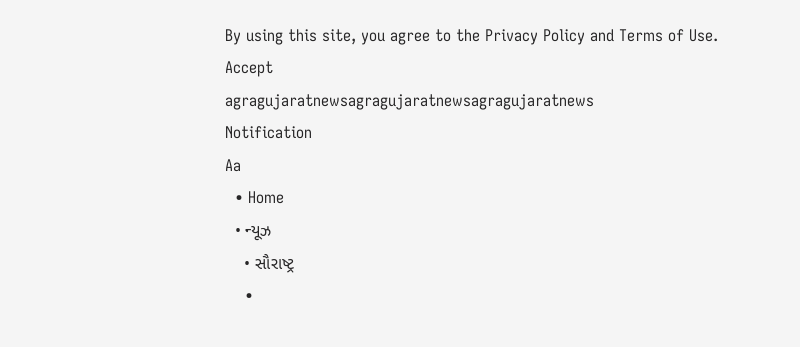By using this site, you agree to the Privacy Policy and Terms of Use.
Accept
agragujaratnewsagragujaratnewsagragujaratnews
Notification
Aa
  • Home
  • ન્યૂઝ
    • સૌરાષ્ટ્ર
    •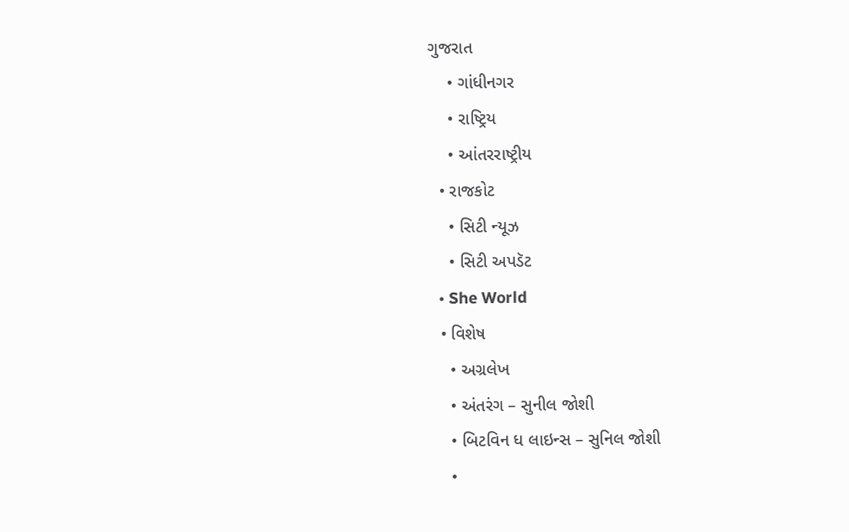ગુજરાત
    • ગાંધીનગર
    • રાષ્ટ્રિય
    • આંતરરાષ્ટ્રીય
  • રાજકોટ
    • સિટી ન્યૂઝ
    • સિટી અપડૅટ
  • She World
  • વિશેષ
    • અગ્રલેખ
    • અંતરંગ – સુનીલ જોશી
    • બિટવિન ધ લાઇન્સ – સુનિલ જોશી
    •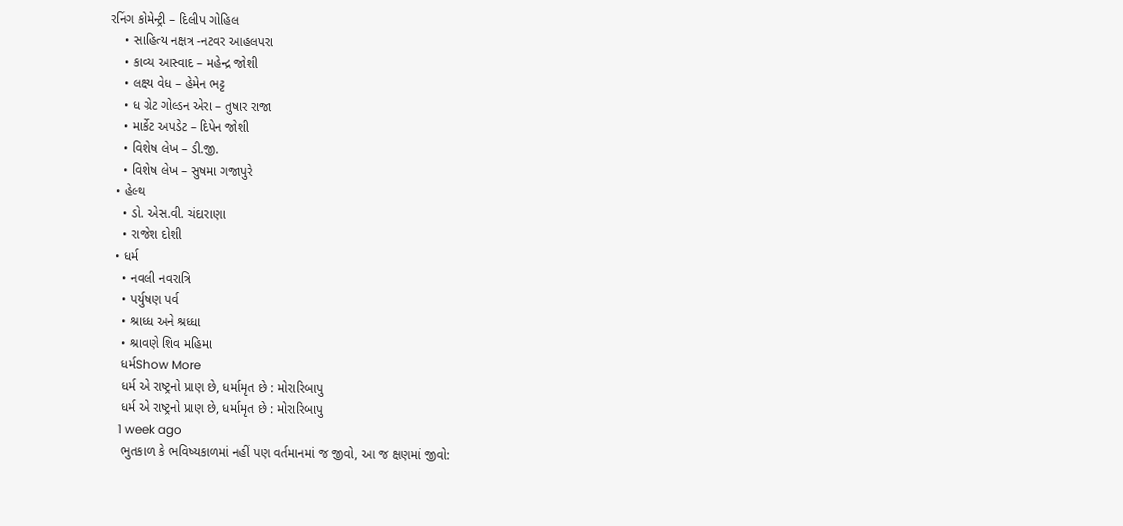રનિંગ કોમેન્ટ્રી – દિલીપ ગોહિલ
    • સાહિત્ય નક્ષત્ર -નટવર આહલપરા
    • કાવ્ય આસ્વાદ – મહેન્દ્ર જોશી
    • લક્ષ્ય વેધ – હેમેન ભટ્ટ
    • ધ ગ્રેટ ગોલ્ડન એરા – તુષાર રાજા
    • માર્કેટ અપડેટ – દિપેન જોશી
    • વિશેષ લેખ – ડી.જી.
    • વિશેષ લેખ – સુષમા ગજાપુરે
  • હેલ્થ
    • ડો. એસ.વી. ચંદારાણા
    • રાજેશ દોશી
  • ધર્મ
    • નવલી નવરાત્રિ
    • પર્યુષણ પર્વ
    • શ્રાધ્ધ અને શ્રધ્ધા
    • શ્રાવણે શિવ મહિમા
    ધર્મShow More
    ધર્મ એ રાષ્ટ્રનો પ્રાણ છે, ધર્મામૃત છે : મોરારિબાપુ
    ધર્મ એ રાષ્ટ્રનો પ્રાણ છે, ધર્મામૃત છે : મોરારિબાપુ
    1 week ago
    ભુતકાળ કે ભવિષ્યકાળમાં નહીં પણ વર્તમાનમાં જ જીવો, આ જ ક્ષણમાં જીવો: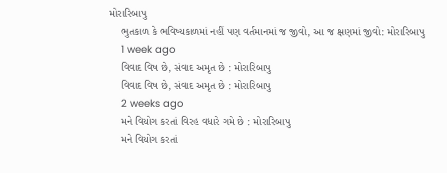મોરારિબાપુ
    ભુતકાળ કે ભવિષ્યકાળમાં નહીં પણ વર્તમાનમાં જ જીવો, આ જ ક્ષણમાં જીવો: મોરારિબાપુ
    1 week ago
    વિવાદ વિષ છે, સંવાદ અમૃત છે : મોરારિબાપુ
    વિવાદ વિષ છે, સંવાદ અમૃત છે : મોરારિબાપુ
    2 weeks ago
    મને વિયોગ કરતાં વિરહ વધારે ગમે છે : મોરારિબાપુ
    મને વિયોગ કરતાં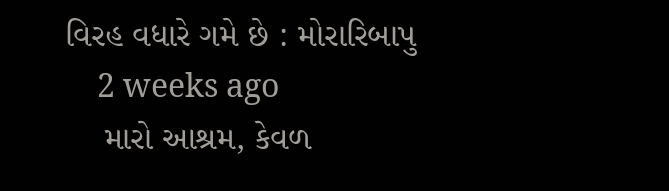વિરહ વધારે ગમે છે : મોરારિબાપુ
    2 weeks ago
    મારો આશ્રમ, કેવળ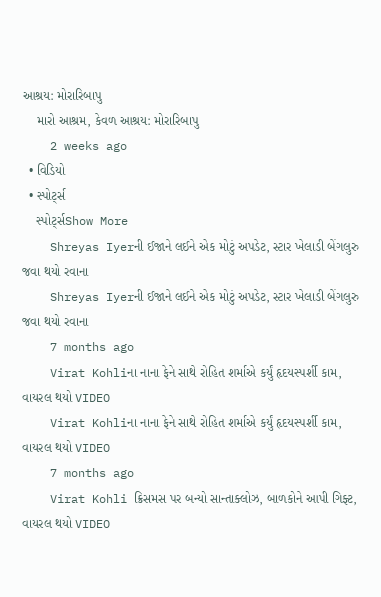આશ્રય: મોરારિબાપુ
    મારો આશ્રમ, કેવળ આશ્રય: મોરારિબાપુ
    2 weeks ago
  • વિડિયો
  • સ્પોર્ટ્સ
    સ્પોર્ટ્સShow More
    Shreyas Iyerની ઈજાને લઈને એક મોટું અપડેટ, સ્ટાર ખેલાડી બેંગલુરુ જવા થયો રવાના
    Shreyas Iyerની ઈજાને લઈને એક મોટું અપડેટ, સ્ટાર ખેલાડી બેંગલુરુ જવા થયો રવાના
    7 months ago
    Virat Kohliના નાના ફેને સાથે રોહિત શર્માએ કર્યું હૃદયસ્પર્શી કામ, વાયરલ થયો VIDEO
    Virat Kohliના નાના ફેને સાથે રોહિત શર્માએ કર્યું હૃદયસ્પર્શી કામ, વાયરલ થયો VIDEO
    7 months ago
    Virat Kohli ક્રિસમસ પર બન્યો સાન્તાક્લોઝ, બાળકોને આપી ગિફ્ટ, વાયરલ થયો VIDEO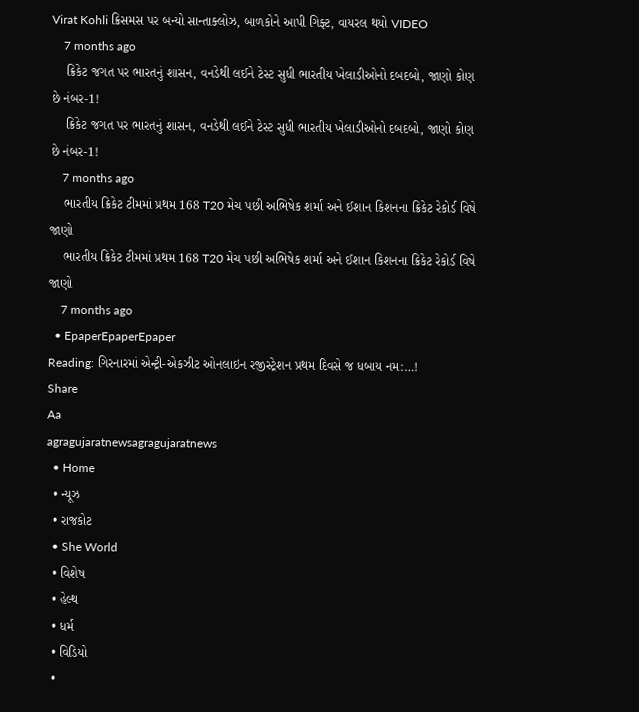Virat Kohli ક્રિસમસ પર બન્યો સાન્તાક્લોઝ, બાળકોને આપી ગિફ્ટ, વાયરલ થયો VIDEO
    7 months ago
    ક્રિકેટ જગત પર ભારતનું શાસન, વનડેથી લઈને ટેસ્ટ સુધી ભારતીય ખેલાડીઓનો દબદબો, જાણો કોણ છે નંબર-1!
    ક્રિકેટ જગત પર ભારતનું શાસન, વનડેથી લઈને ટેસ્ટ સુધી ભારતીય ખેલાડીઓનો દબદબો, જાણો કોણ છે નંબર-1!
    7 months ago
    ભારતીય ક્રિકેટ ટીમમાં પ્રથમ 168 T20 મેચ પછી અભિષેક શર્મા અને ઈશાન કિશનના ક્રિકેટ રેકોર્ડ વિષે જાણો
    ભારતીય ક્રિકેટ ટીમમાં પ્રથમ 168 T20 મેચ પછી અભિષેક શર્મા અને ઈશાન કિશનના ક્રિકેટ રેકોર્ડ વિષે જાણો
    7 months ago
  • EpaperEpaperEpaper
Reading: ગિરનારમાં એન્ટ્રી-એકઝીટ ઓનલાઇન રજીસ્ટ્રેશન પ્રથમ દિવસે જ ધબાય નમ:…!
Share
Aa
agragujaratnewsagragujaratnews
  • Home
  • ન્યૂઝ
  • રાજકોટ
  • She World
  • વિશેષ
  • હેલ્થ
  • ધર્મ
  • વિડિયો
  •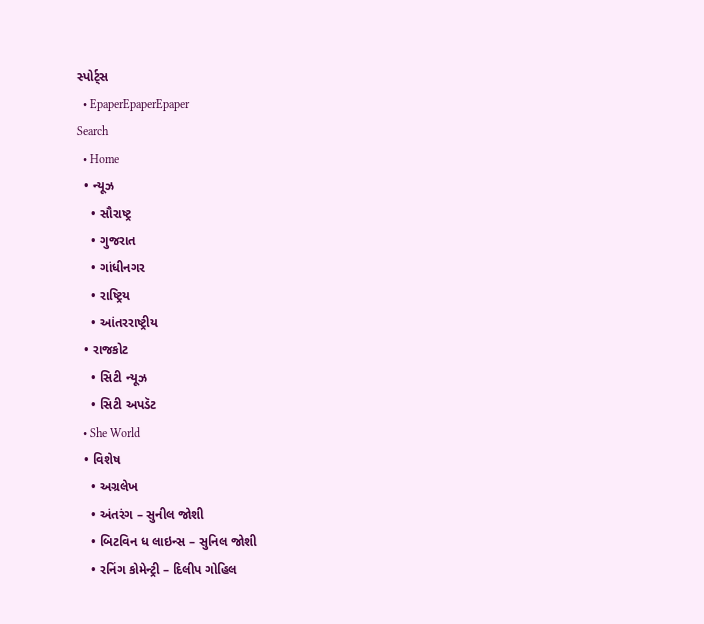સ્પોર્ટ્સ
  • EpaperEpaperEpaper
Search
  • Home
  • ન્યૂઝ
    • સૌરાષ્ટ્ર
    • ગુજરાત
    • ગાંધીનગર
    • રાષ્ટ્રિય
    • આંતરરાષ્ટ્રીય
  • રાજકોટ
    • સિટી ન્યૂઝ
    • સિટી અપડૅટ
  • She World
  • વિશેષ
    • અગ્રલેખ
    • અંતરંગ – સુનીલ જોશી
    • બિટવિન ધ લાઇન્સ – સુનિલ જોશી
    • રનિંગ કોમેન્ટ્રી – દિલીપ ગોહિલ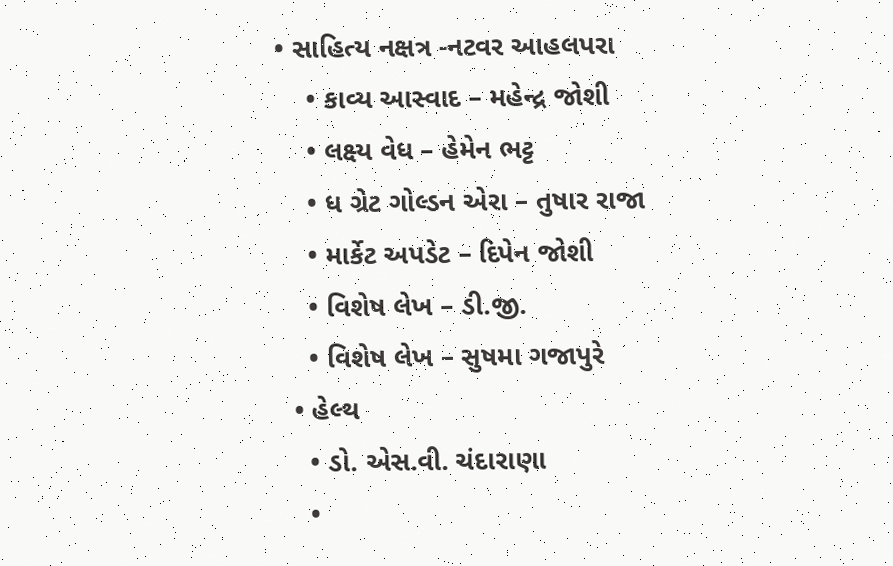• સાહિત્ય નક્ષત્ર -નટવર આહલપરા
    • કાવ્ય આસ્વાદ – મહેન્દ્ર જોશી
    • લક્ષ્ય વેધ – હેમેન ભટ્ટ
    • ધ ગ્રેટ ગોલ્ડન એરા – તુષાર રાજા
    • માર્કેટ અપડેટ – દિપેન જોશી
    • વિશેષ લેખ – ડી.જી.
    • વિશેષ લેખ – સુષમા ગજાપુરે
  • હેલ્થ
    • ડો. એસ.વી. ચંદારાણા
    •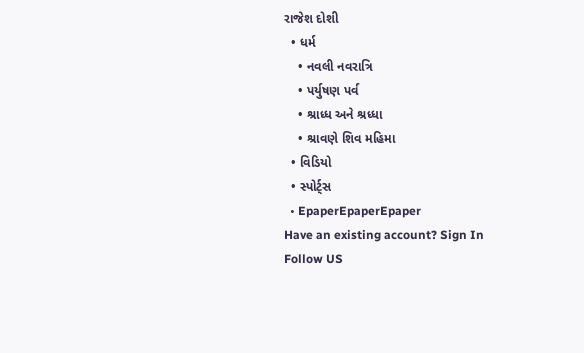રાજેશ દોશી
  • ધર્મ
    • નવલી નવરાત્રિ
    • પર્યુષણ પર્વ
    • શ્રાધ્ધ અને શ્રધ્ધા
    • શ્રાવણે શિવ મહિમા
  • વિડિયો
  • સ્પોર્ટ્સ
  • EpaperEpaperEpaper
Have an existing account? Sign In
Follow US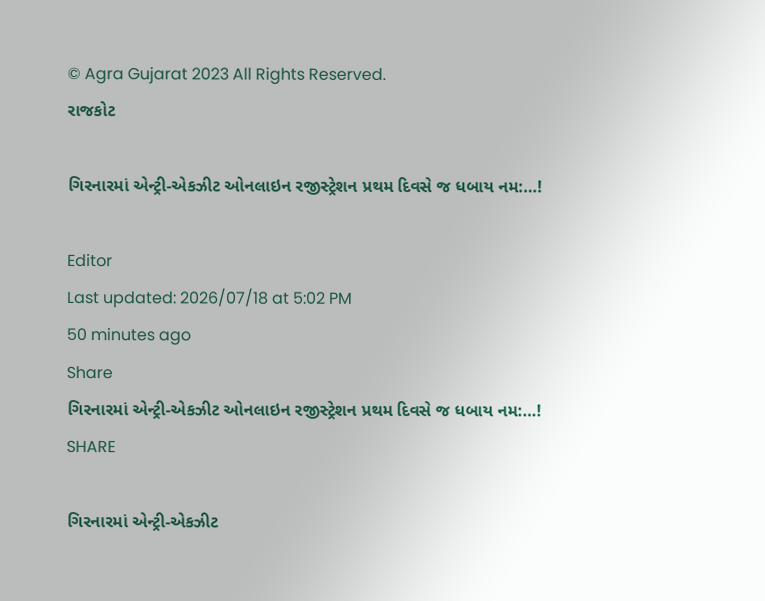© Agra Gujarat 2023 All Rights Reserved.
રાજકોટ

ગિરનારમાં એન્ટ્રી-એકઝીટ ઓનલાઇન રજીસ્ટ્રેશન પ્રથમ દિવસે જ ધબાય નમ:…!

Editor
Last updated: 2026/07/18 at 5:02 PM
50 minutes ago
Share
ગિરનારમાં એન્ટ્રી-એકઝીટ ઓનલાઇન રજીસ્ટ્રેશન પ્રથમ દિવસે જ ધબાય નમ:…!
SHARE

ગિરનારમાં એન્ટ્રી-એકઝીટ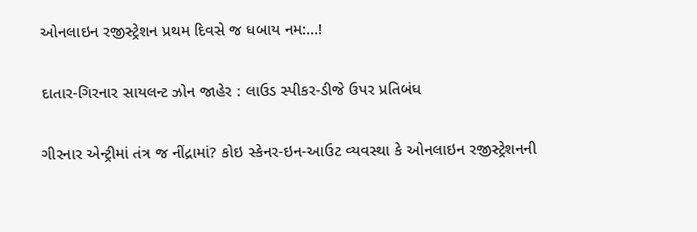ઓનલાઇન રજીસ્ટ્રેશન પ્રથમ દિવસે જ ધબાય નમ:…!

દાતાર-ગિરનાર સાયલન્ટ ઝોન જાહેર : લાઉડ સ્પીકર-ડીજે ઉપર પ્રતિબંધ

ગીરનાર એન્ટ્રીમાં તંત્ર જ નીંદ્રામાં? કોઇ સ્કેનર-ઇન-આઉટ વ્યવસ્થા કે ઓનલાઇન રજીસ્ટ્રેશનની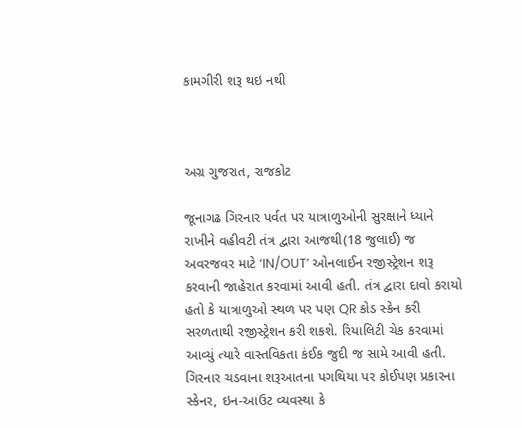કામગીરી શરૂ થઇ નથી



અગ્ર ગુજરાત, રાજકોટ

જૂનાગઢ ગિરનાર પર્વત પર યાત્રાળુઓની સુરક્ષાને ધ્યાને રાખીને વહીવટી તંત્ર દ્વારા આજથી(18 જુલાઈ) જ અવરજવર માટે ‘IN/OUT’ ઓનલાઈન રજીસ્ટ્રેશન શરૂ કરવાની જાહેરાત કરવામાં આવી હતી. તંત્ર દ્વારા દાવો કરાયો હતો કે યાત્રાળુઓ સ્થળ પર પણ QR કોડ સ્કેન કરી સરળતાથી રજીસ્ટ્રેશન કરી શકશે. રિયાલિટી ચેક કરવામાં આવ્યું ત્યારે વાસ્તવિકતા કંઈક જુદી જ સામે આવી હતી. ગિરનાર ચડવાના શરૂઆતના પગથિયા પર કોઈપણ પ્રકારના સ્કેનર, ઇન-આઉટ વ્યવસ્થા કે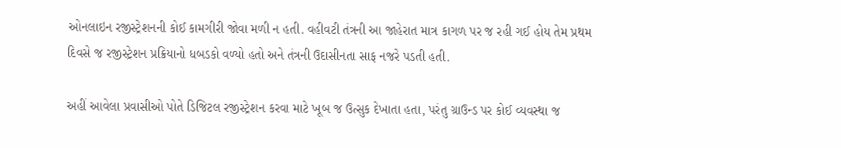ઓનલાઇન રજીસ્ટ્રેશનની કોઈ કામગીરી જોવા મળી ન હતી. વહીવટી તંત્રની આ જાહેરાત માત્ર કાગળ પર જ રહી ગઈ હોય તેમ પ્રથમ દિવસે જ રજીસ્ટ્રેશન પ્રક્રિયાનો ધબડકો વળ્યો હતો અને તંત્રની ઉદાસીનતા સાફ નજરે પડતી હતી.

અહીં આવેલા પ્રવાસીઓ પોતે ડિજિટલ રજીસ્ટ્રેશન કરવા માટે ખૂબ જ ઉત્સુક દેખાતા હતા, પરંતુ ગ્રાઉન્ડ પર કોઈ વ્યવસ્થા જ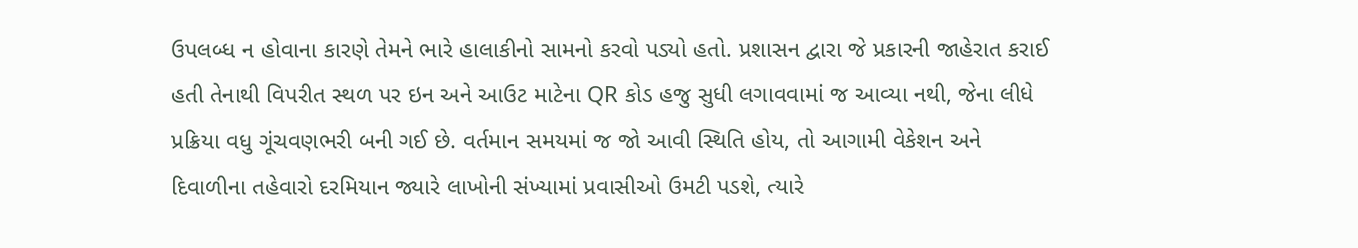ઉપલબ્ધ ન હોવાના કારણે તેમને ભારે હાલાકીનો સામનો કરવો પડ્યો હતો. પ્રશાસન દ્વારા જે પ્રકારની જાહેરાત કરાઈ હતી તેનાથી વિપરીત સ્થળ પર ઇન અને આઉટ માટેના QR કોડ હજુ સુધી લગાવવામાં જ આવ્યા નથી, જેના લીધે પ્રક્રિયા વધુ ગૂંચવણભરી બની ગઈ છે. વર્તમાન સમયમાં જ જો આવી સ્થિતિ હોય, તો આગામી વેકેશન અને દિવાળીના તહેવારો દરમિયાન જ્યારે લાખોની સંખ્યામાં પ્રવાસીઓ ઉમટી પડશે, ત્યારે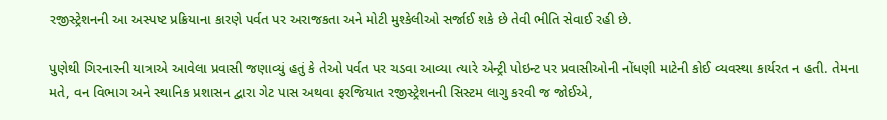રજીસ્ટ્રેશનની આ અસ્પષ્ટ પ્રક્રિયાના કારણે પર્વત પર અરાજકતા અને મોટી મુશ્કેલીઓ સર્જાઈ શકે છે તેવી ભીતિ સેવાઈ રહી છે.

પુણેથી ગિરનારની યાત્રાએ આવેલા પ્રવાસી જણાવ્યું હતું કે તેઓ પર્વત પર ચડવા આવ્યા ત્યારે એન્ટ્રી પોઇન્ટ પર પ્રવાસીઓની નોંધણી માટેની કોઈ વ્યવસ્થા કાર્યરત ન હતી. તેમના મતે, વન વિભાગ અને સ્થાનિક પ્રશાસન દ્વારા ગેટ પાસ અથવા ફરજિયાત રજીસ્ટ્રેશનની સિસ્ટમ લાગુ કરવી જ જોઈએ,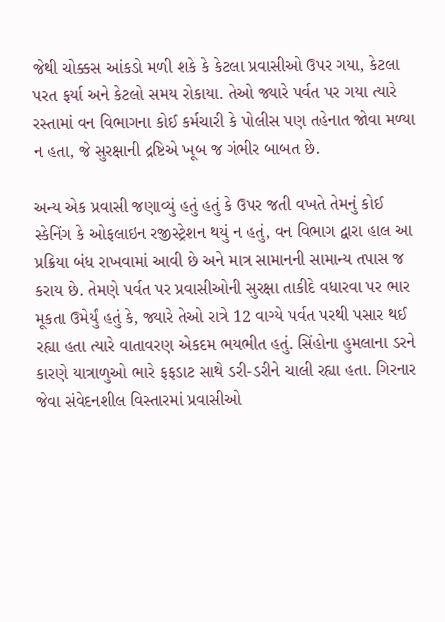જેથી ચોક્કસ આંકડો મળી શકે કે કેટલા પ્રવાસીઓ ઉપર ગયા, કેટલા પરત ફર્યા અને કેટલો સમય રોકાયા. તેઓ જ્યારે પર્વત પર ગયા ત્યારે રસ્તામાં વન વિભાગના કોઈ કર્મચારી કે પોલીસ પણ તહેનાત જોવા મળ્યા ન હતા, જે સુરક્ષાની દ્રષ્ટિએ ખૂબ જ ગંભીર બાબત છે.

અન્ય એક પ્રવાસી જણાવ્યું હતું હતું કે ઉપર જતી વખતે તેમનું કોઈ સ્કેનિંગ કે ઓફલાઇન રજીસ્ટ્રેશન થયું ન હતું, વન વિભાગ દ્વારા હાલ આ પ્રક્રિયા બંધ રાખવામાં આવી છે અને માત્ર સામાનની સામાન્ય તપાસ જ કરાય છે. તેમણે પર્વત પર પ્રવાસીઓની સુરક્ષા તાકીદે વધારવા પર ભાર મૂકતા ઉમેર્યું હતું કે, જ્યારે તેઓ રાત્રે 12 વાગ્યે પર્વત પરથી પસાર થઈ રહ્યા હતા ત્યારે વાતાવરણ એકદમ ભયભીત હતું. સિંહોના હુમલાના ડરને કારણે યાત્રાળુઓ ભારે ફફડાટ સાથે ડરી-ડરીને ચાલી રહ્યા હતા. ગિરનાર જેવા સંવેદનશીલ વિસ્તારમાં પ્રવાસીઓ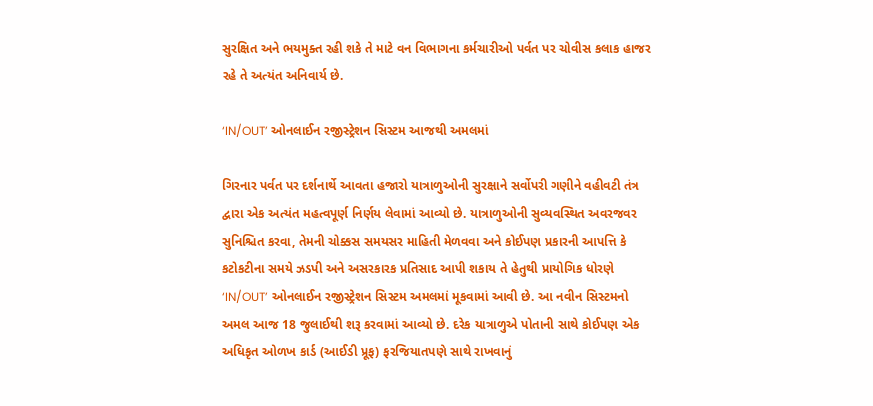સુરક્ષિત અને ભયમુક્ત રહી શકે તે માટે વન વિભાગના કર્મચારીઓ પર્વત પર ચોવીસ કલાક હાજર રહે તે અત્યંત અનિવાર્ય છે.

‘IN/OUT’ ઓનલાઈન રજીસ્ટ્રેશન સિસ્ટમ આજથી અમલમાં

ગિરનાર પર્વત પર દર્શનાર્થે આવતા હજારો યાત્રાળુઓની સુરક્ષાને સર્વોપરી ગણીને વહીવટી તંત્ર દ્વારા એક અત્યંત મહત્વપૂર્ણ નિર્ણય લેવામાં આવ્યો છે. યાત્રાળુઓની સુવ્યવસ્થિત અવરજવર સુનિશ્ચિત કરવા, તેમની ચોક્કસ સમયસર માહિતી મેળવવા અને કોઈપણ પ્રકારની આપત્તિ કે કટોકટીના સમયે ઝડપી અને અસરકારક પ્રતિસાદ આપી શકાય તે હેતુથી પ્રાયોગિક ધોરણે ‘IN/OUT’ ઓનલાઈન રજીસ્ટ્રેશન સિસ્ટમ અમલમાં મૂકવામાં આવી છે. આ નવીન સિસ્ટમનો અમલ આજ 18 જુલાઈથી શરૂ કરવામાં આવ્યો છે. દરેક યાત્રાળુએ પોતાની સાથે કોઈપણ એક અધિકૃત ઓળખ કાર્ડ (આઈડી પ્રૂફ) ફરજિયાતપણે સાથે રાખવાનું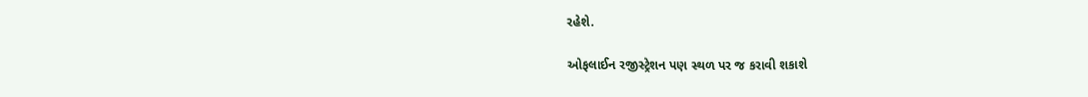રહેશે.

ઓફલાઈન રજીસ્ટ્રેશન પણ સ્થળ પર જ કરાવી શકાશે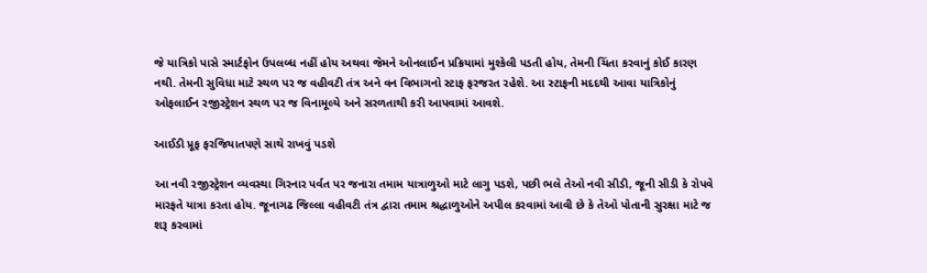જે યાત્રિકો પાસે સ્માર્ટફોન ઉપલબ્ધ નહીં હોય અથવા જેમને ઓનલાઈન પ્રક્રિયામાં મુશ્કેલી પડતી હોય, તેમની ચિંતા કરવાનું કોઈ કારણ નથી. તેમની સુવિધા માટે સ્થળ પર જ વહીવટી તંત્ર અને વન વિભાગનો સ્ટાફ ફરજરત રહેશે. આ સ્ટાફની મદદથી આવા યાત્રિકોનું ઓફલાઈન રજીસ્ટ્રેશન સ્થળ પર જ વિનામૂલ્યે અને સરળતાથી કરી આપવામાં આવશે.

આઈડી પ્રૂફ ફરજિયાતપણે સાથે રાખવું પડશે

આ નવી રજીસ્ટ્રેશન વ્યવસ્થા ગિરનાર પર્વત પર જનારા તમામ યાત્રાળુઓ માટે લાગુ પડશે, પછી ભલે તેઓ નવી સીડી, જૂની સીડી કે રોપવે મારફતે યાત્રા કરતા હોય. જૂનાગઢ જિલ્લા વહીવટી તંત્ર દ્વારા તમામ શ્રદ્ધાળુઓને અપીલ કરવામાં આવી છે કે તેઓ પોતાની સુરક્ષા માટે જ શરૂ કરવામાં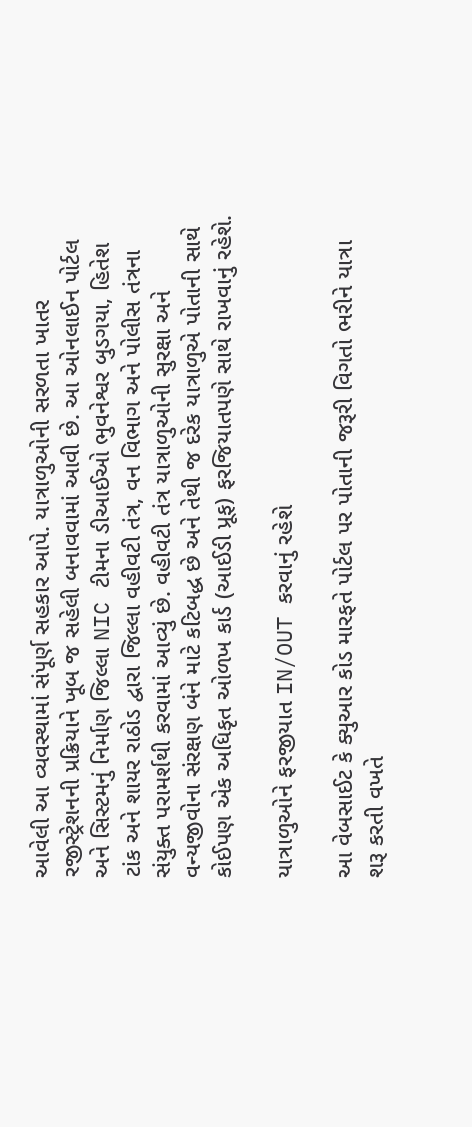આવેલી આ વ્યવસ્થામાં સંપૂર્ણ સહકાર આપે. યાત્રાળુઓની સરળતા ખાતર રજીસ્ટ્રેશનની પ્રક્રિયાને ખૂબ જ સહેલી બનાવવામાં આવી છે. આ ઓનલાઈન પોર્ટલ અને સિસ્ટમનું નિર્માણ જિલ્લા NIC ટીમના ડીઆઈઓ ભુવનેશ્વર બુડગયા, હિતેશ ટાંક અને શાયર રાઠોડ દ્વારા જિલ્લા વહીવટી તંત્ર, વન વિભાગ અને પોલીસ તંત્રના સંયુક્ત પરામર્શથી કરવામાં આવ્યું છે. વહીવટી તંત્ર યાત્રાળુઓની સુરક્ષા અને વન્યજીવોના સંરક્ષણ બંને માટે કટિબદ્ધ છે અને તેથી જ દરેક યાત્રાળુએ પોતાની સાથે કોઈપણ એક અધિકૃત ઓળખ કાર્ડ (આઈડી પ્રૂફ) ફરજિયાતપણે સાથે રાખવાનું રહેશે.

યાત્રાળુઓને ફરજીયાત IN/OUT કરવાનું રહેશે

આ વેબસાઈટ કે ક્યુઆર કોડ મારફતે પોર્ટલ પર પોતાની જરૂરી વિગતો ભરીને યાત્રા શરૂ કરતી વખતે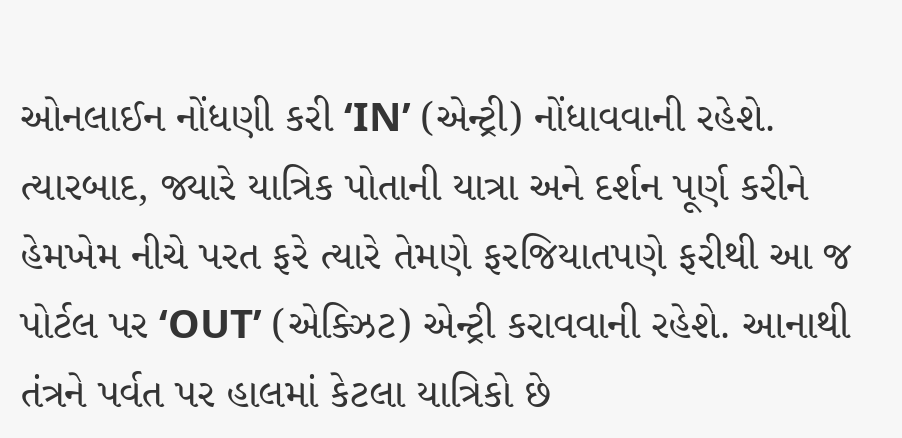ઓનલાઈન નોંધણી કરી ‘IN’ (એન્ટ્રી) નોંધાવવાની રહેશે. ત્યારબાદ, જ્યારે યાત્રિક પોતાની યાત્રા અને દર્શન પૂર્ણ કરીને હેમખેમ નીચે પરત ફરે ત્યારે તેમણે ફરજિયાતપણે ફરીથી આ જ પોર્ટલ પર ‘OUT’ (એક્ઝિટ) એન્ટ્રી કરાવવાની રહેશે. આનાથી તંત્રને પર્વત પર હાલમાં કેટલા યાત્રિકો છે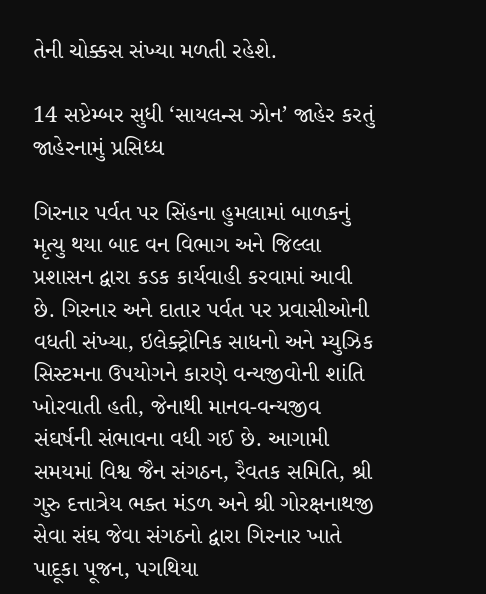તેની ચોક્કસ સંખ્યા મળતી રહેશે.

14 સપ્ટેમ્બર સુધી ‘સાયલન્સ ઝોન’ જાહેર કરતું જાહેરનામું પ્રસિધ્ધ

ગિરનાર પર્વત પર સિંહના હુમલામાં બાળકનું મૃત્યુ થયા બાદ વન વિભાગ અને જિલ્લા પ્રશાસન દ્વારા કડક કાર્યવાહી કરવામાં આવી છે. ગિરનાર અને દાતાર પર્વત પર પ્રવાસીઓની વધતી સંખ્યા, ઇલેક્ટ્રોનિક સાધનો અને મ્યુઝિક સિસ્ટમના ઉપયોગને કારણે વન્યજીવોની શાંતિ ખોરવાતી હતી, જેનાથી માનવ-વન્યજીવ સંઘર્ષની સંભાવના વધી ગઈ છે. આગામી સમયમાં વિશ્વ જૈન સંગઠન, રૈવતક સમિતિ, શ્રી ગુરુ દત્તાત્રેય ભક્ત મંડળ અને શ્રી ગોરક્ષનાથજી સેવા સંઘ જેવા સંગઠનો દ્વારા ગિરનાર ખાતે પાદૂકા પૂજન, પગથિયા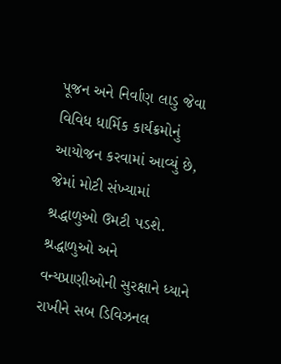પૂજન અને નિર્વાણ લાડુ જેવા વિવિધ ધાર્મિક કાર્યક્રમોનું આયોજન કરવામાં આવ્યું છે, જેમાં મોટી સંખ્યામાં શ્રદ્ધાળુઓ ઉમટી પડશે. શ્રદ્ધાળુઓ અને વન્યપ્રાણીઓની સુરક્ષાને ધ્યાને રાખીને સબ ડિવિઝનલ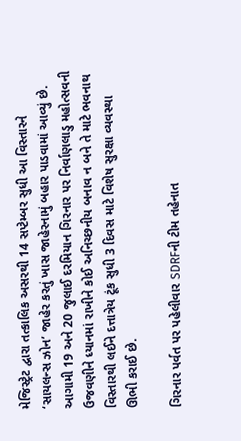મેજિસ્ટ્રેટ દ્વારા તત્કાલિક અસરથી 14 સપ્ટેમ્બર સુધી આ વિસ્તારને ‘સાયલન્સ ઝોન’ જાહેર કરતું ખાસ જાહેરનામું બહાર પાડવામાં આવ્યું છે. આગામી 19 અને 20 જુલાઈ દરમિયાન ગિરનાર પર નિર્વાણલાડુ મહોત્સવની ઉજવણીને ધ્યાનમાં રાખીને કોઈ અનિચ્છનીય બનાવ ન બને તે માટે ભવનાથ વિસ્તારથી લઈને દત્તાત્રેય ટૂંક સુધી 3 દિવસ માટે વિશેષ સુરક્ષા વ્યવસ્થા ઊભી કરાઈ છે.

ગિરનાર પર્વત પર પહેલીવાર SDRFની ટીમ તહેનાત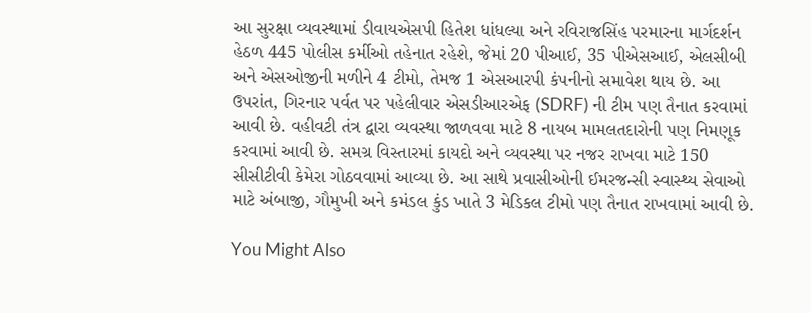આ સુરક્ષા વ્યવસ્થામાં ડીવાયએસપી હિતેશ ધાંધલ્યા અને રવિરાજસિંહ પરમારના માર્ગદર્શન હેઠળ 445 પોલીસ કર્મીઓ તહેનાત રહેશે, જેમાં 20 પીઆઈ, 35 પીએસઆઈ, એલસીબી અને એસઓજીની મળીને 4 ટીમો, તેમજ 1 એસઆરપી કંપનીનો સમાવેશ થાય છે. આ ઉપરાંત, ગિરનાર પર્વત પર પહેલીવાર એસડીઆરએફ (SDRF) ની ટીમ પણ તૈનાત કરવામાં આવી છે. વહીવટી તંત્ર દ્વારા વ્યવસ્થા જાળવવા માટે 8 નાયબ મામલતદારોની પણ નિમણૂક કરવામાં આવી છે. સમગ્ર વિસ્તારમાં કાયદો અને વ્યવસ્થા પર નજર રાખવા માટે 150 સીસીટીવી કેમેરા ગોઠવવામાં આવ્યા છે. આ સાથે પ્રવાસીઓની ઈમરજન્સી સ્વાસ્થ્ય સેવાઓ માટે અંબાજી, ગૌમુખી અને કમંડલ કુંડ ખાતે 3 મેડિકલ ટીમો પણ તૈનાત રાખવામાં આવી છે.

You Might Also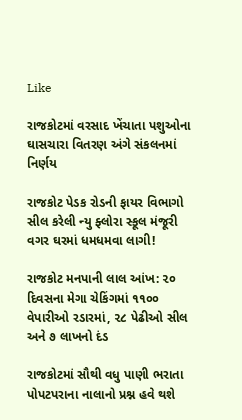Like

રાજકોટમાં વરસાદ ખેંચાતા પશુઓના ઘાસચારા વિતરણ અંગે સંકલનમાં નિર્ણય

રાજકોટ પેડક રોડની ફાયર વિભાગો સીલ કરેલી ન્યુ ફ્લોરા સ્કૂલ મંજૂરી વગર ઘરમાં ધમધમવા લાગી!

રાજકોટ મનપાની લાલ આંખ: ૨૦ દિવસના મેગા ચેકિંગમાં ૧૧૦૦ વેપારીઓ રડારમાં, ૨૮ પેઢીઓ સીલ અને ૭ લાખનો દંડ

રાજકોટમાં સૌથી વધુ પાણી ભરાતા પોપટપરાના નાલાનો પ્રશ્ન હવે થશે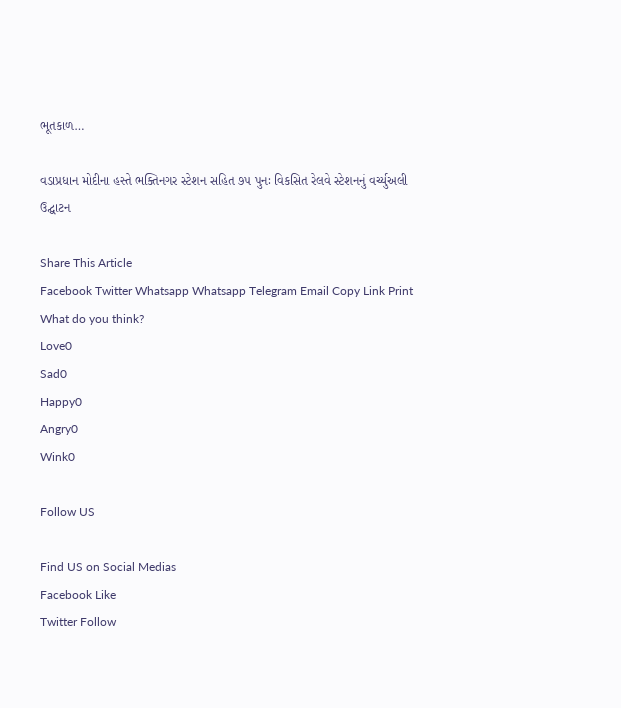ભૂતકાળ…

વડાપ્રધાન મોદીના હસ્તે ભક્તિનગર સ્ટેશન સહિત ૭૫ પુનઃ વિકસિત રેલવે સ્ટેશનનું વર્ચ્યુઅલી ઉદ્ઘાટન

Share This Article
Facebook Twitter Whatsapp Whatsapp Telegram Email Copy Link Print
What do you think?
Love0
Sad0
Happy0
Angry0
Wink0

Follow US

Find US on Social Medias
Facebook Like
Twitter Follow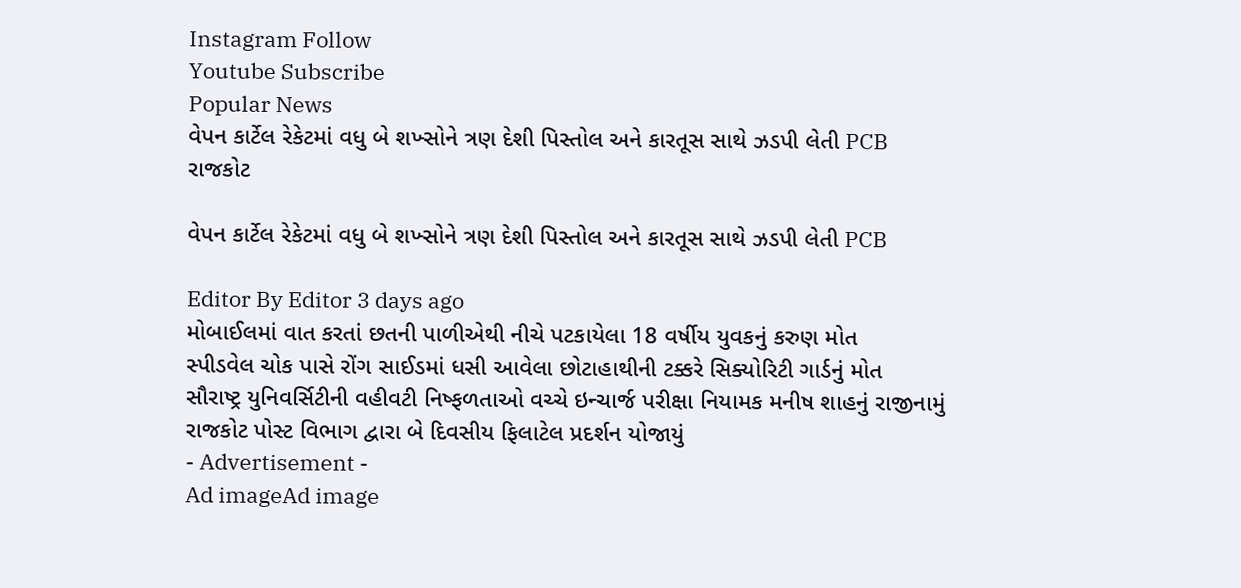Instagram Follow
Youtube Subscribe
Popular News
વેપન કાર્ટેલ રેકેટમાં વધુ બે શખ્સોને ત્રણ દેશી પિસ્તોલ અને કારતૂસ સાથે ઝડપી લેતી PCB
રાજકોટ

વેપન કાર્ટેલ રેકેટમાં વધુ બે શખ્સોને ત્રણ દેશી પિસ્તોલ અને કારતૂસ સાથે ઝડપી લેતી PCB

Editor By Editor 3 days ago
મોબાઈલમાં વાત કરતાં છતની પાળીએથી નીચે પટકાયેલા 18 વર્ષીય યુવકનું કરુણ મોત
સ્પીડવેલ ચોક પાસે રોંગ સાઈડમાં ધસી આવેલા છોટાહાથીની ટક્કરે સિક્યોરિટી ગાર્ડનું મોત
સૌરાષ્ટ્ર યુનિવર્સિટીની વહીવટી નિષ્ફળતાઓ વચ્ચે ઇન્ચાર્જ પરીક્ષા નિયામક મનીષ શાહનું રાજીનામું
રાજકોટ પોસ્ટ વિભાગ દ્વારા બે દિવસીય ફિલાટેલ પ્રદર્શન યોજાયું
- Advertisement -
Ad imageAd image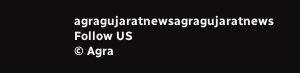agragujaratnewsagragujaratnews
Follow US
© Agra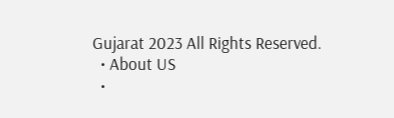Gujarat 2023 All Rights Reserved.
  • About US
  •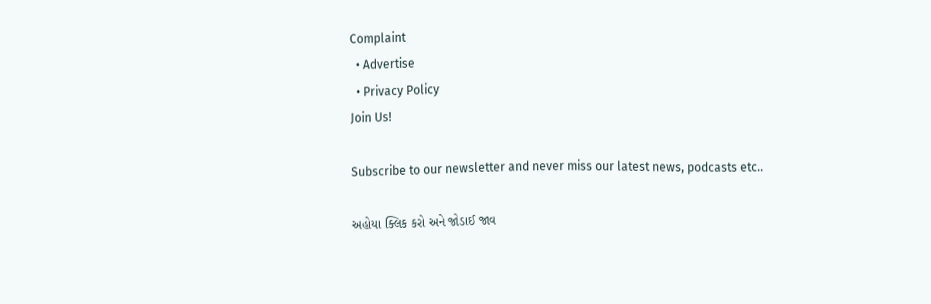Complaint
  • Advertise
  • Privacy Policy
Join Us!

Subscribe to our newsletter and never miss our latest news, podcasts etc..

અહોયા ક્લિક કરો અને જોડાઈ જાવ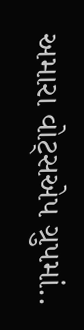અમારા વોટ્સએપ ગ્રુપમાં..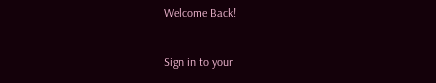Welcome Back!

Sign in to your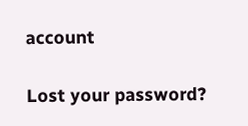account

Lost your password?